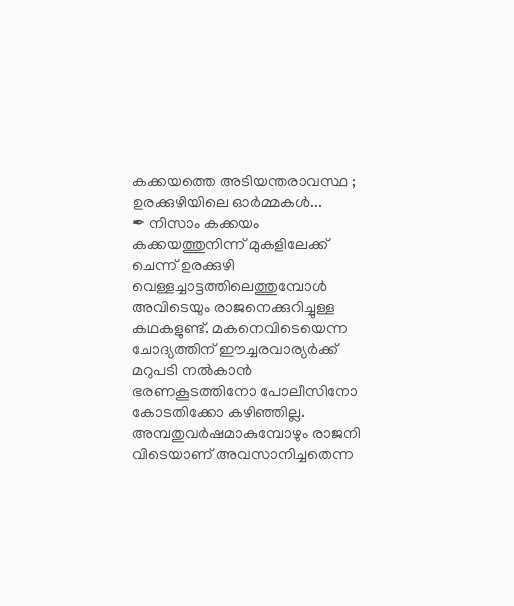കക്കയത്തെ അടിയന്തരാവസ്ഥ ; ഉരക്കുഴിയിലെ ഓർമ്മകൾ...
✒ നിസാം കക്കയം
കക്കയത്തുനിന്ന് മുകളിലേക്ക് ചെന്ന് ഉരക്കുഴി വെള്ളച്ചാട്ടത്തിലെത്തുമ്പോൾ അവിടെയും രാജനെക്കുറിച്ചുള്ള കഥകളുണ്ട്. മകനെവിടെയെന്ന ചോദ്യത്തിന് ഈച്ചരവാര്യർക്ക് മറുപടി നൽകാൻ ഭരണകൂടത്തിനോ പോലീസിനോ കോടതിക്കോ കഴിഞ്ഞില്ല. അമ്പതുവർഷമാകുമ്പോഴും രാജനി വിടെയാണ് അവസാനിച്ചതെന്ന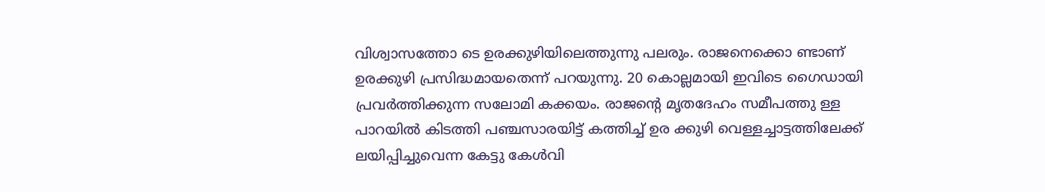വിശ്വാസത്തോ ടെ ഉരക്കുഴിയിലെത്തുന്നു പലരും. രാജനെക്കൊ ണ്ടാണ് ഉരക്കുഴി പ്രസിദ്ധമായതെന്ന് പറയുന്നു. 20 കൊല്ലമായി ഇവിടെ ഗൈഡായി പ്രവർത്തിക്കുന്ന സലോമി കക്കയം. രാജന്റെ മൃതദേഹം സമീപത്തു ള്ള പാറയിൽ കിടത്തി പഞ്ചസാരയിട്ട് കത്തിച്ച് ഉര ക്കുഴി വെള്ളച്ചാട്ടത്തിലേക്ക് ലയിപ്പിച്ചുവെന്ന കേട്ടു കേൾവി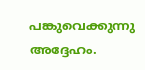പങ്കുവെക്കുന്നു അദ്ദേഹം.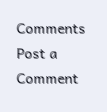Comments
Post a Comment